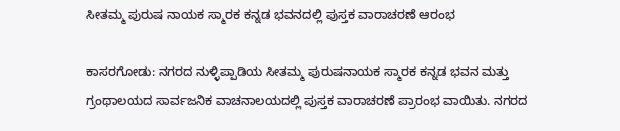ಸೀತಮ್ಮ ಪುರುಷ ನಾಯಕ ಸ್ಮಾರಕ ಕನ್ನಡ ಭವನದಲ್ಲಿ ಪುಸ್ತಕ ವಾರಾಚರಣೆ ಆರಂಭ

ಕಾಸರಗೋಡು: ನಗರದ ನುಳ್ಳಿಪ್ಪಾಡಿಯ ಸೀತಮ್ಮ ಪುರುಷನಾಯಕ ಸ್ಮಾರಕ ಕನ್ನಡ ಭವನ ಮತ್ತು ಗ್ರಂಥಾಲಯದ ಸಾರ್ವಜನಿಕ ವಾಚನಾಲಯದಲ್ಲಿ ಪುಸ್ತಕ ವಾರಾಚರಣೆ ಪ್ರಾರಂಭ ವಾಯಿತು. ನಗರದ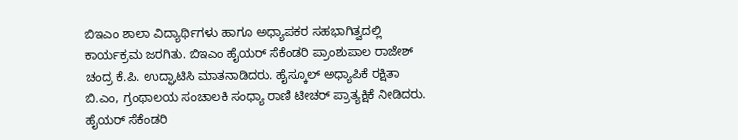ಬಿಇಎಂ ಶಾಲಾ ವಿದ್ಯಾರ್ಥಿಗಳು ಹಾಗೂ ಅಧ್ಯಾಪಕರ ಸಹಭಾಗಿತ್ವದಲ್ಲಿ ಕಾರ್ಯಕ್ರಮ ಜರಗಿತು. ಬಿಇಎಂ ಹೈಯರ್ ಸೆಕೆಂಡರಿ ಪ್ರಾಂಶುಪಾಲ ರಾಜೇಶ್ ಚಂದ್ರ ಕೆ.ಪಿ. ಉದ್ಘಾಟಿಸಿ ಮಾತನಾಡಿದರು. ಹೈಸ್ಕೂಲ್ ಅಧ್ಯಾಪಿಕೆ ರಕ್ಷಿತಾ ಬಿ.ಎಂ, ಗ್ರಂಥಾಲಯ ಸಂಚಾಲಕಿ ಸಂಧ್ಯಾ ರಾಣಿ ಟೀಚರ್ ಪ್ರಾತ್ಯಕ್ಷಿಕೆ ನೀಡಿದರು. ಹೈಯರ್ ಸೆಕೆಂಡರಿ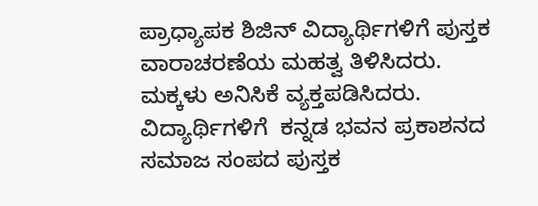ಪ್ರಾಧ್ಯಾಪಕ ಶಿಜಿನ್ ವಿದ್ಯಾರ್ಥಿಗಳಿಗೆ ಪುಸ್ತಕ ವಾರಾಚರಣೆಯ ಮಹತ್ವ ತಿಳಿಸಿದರು. ಮಕ್ಕಳು ಅನಿಸಿಕೆ ವ್ಯಕ್ತಪಡಿಸಿದರು. ವಿದ್ಯಾರ್ಥಿಗಳಿಗೆ  ಕನ್ನಡ ಭವನ ಪ್ರಕಾಶನದ ಸಮಾಜ ಸಂಪದ ಪುಸ್ತಕ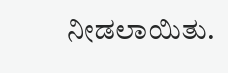ನೀಡಲಾಯಿತು.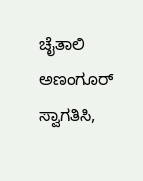ಚೈತಾಲಿ ಅಣಂಗೂರ್ ಸ್ವಾಗತಿಸಿ,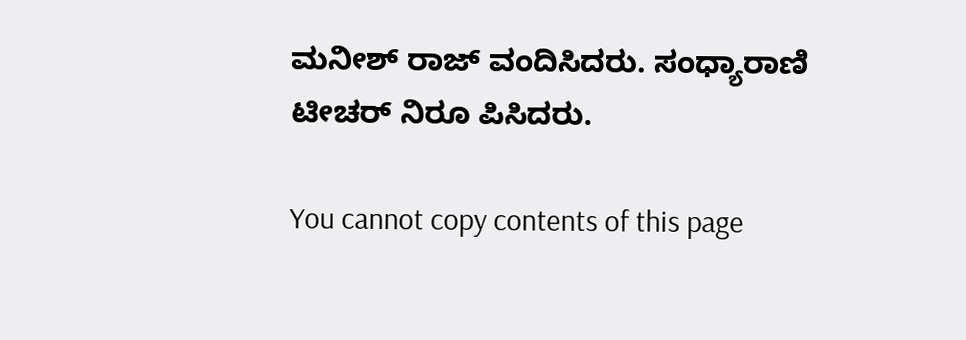ಮನೀಶ್ ರಾಜ್ ವಂದಿಸಿದರು. ಸಂಧ್ಯಾರಾಣಿ ಟೀಚರ್ ನಿರೂ ಪಿಸಿದರು.

You cannot copy contents of this page